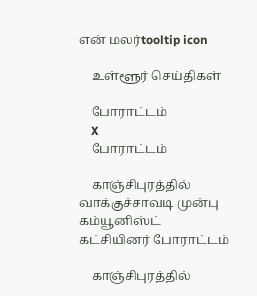என் மலர்tooltip icon

    உள்ளூர் செய்திகள்

    போராட்டம்
    X
    போராட்டம்

    காஞ்சிபுரத்தில் வாக்குச்சாவடி முன்பு கம்யூனிஸ்ட் கட்சியினர் போராட்டம்

    காஞ்சிபுரத்தில்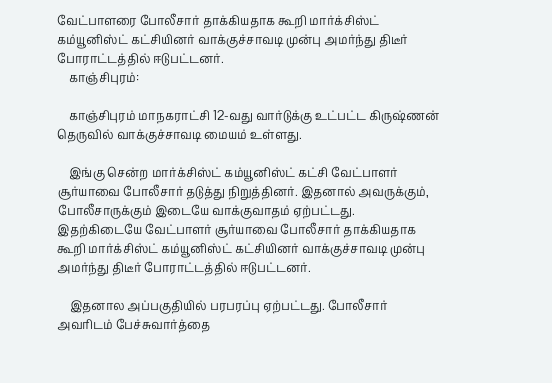வேட்பாளரை போலீசார் தாக்கியதாக கூறி மார்க்சிஸ்ட் கம்யூனிஸ்ட் கட்சியினர் வாக்குச்சாவடி முன்பு அமர்ந்து திடீர் போராட்டத்தில் ஈடுபட்டனர்.
    காஞ்சிபுரம்:

    காஞ்சிபுரம் மாநகராட்சி 12-வது வார்டுக்கு உட்பட்ட கிருஷ்ணன் தெருவில் வாக்குச்சாவடி மையம் உள்ளது.

    இங்கு சென்ற மார்க்சிஸ்ட் கம்யூனிஸ்ட் கட்சி வேட்பாளர் சூர்யாவை போலீசார் தடுத்து நிறுத்தினர். இதனால் அவருக்கும், போலீசாருக்கும் இடையே வாக்குவாதம் ஏற்பட்டது. இதற்கிடையே வேட்பாளர் சூர்யாவை போலீசார் தாக்கியதாக கூறி மார்க்சிஸ்ட் கம்யூனிஸ்ட் கட்சியினர் வாக்குச்சாவடி முன்பு அமர்ந்து திடீர் போராட்டத்தில் ஈடுபட்டனர்.

    இதனால அப்பகுதியில் பரபரப்பு ஏற்பட்டது. போலீசார் அவரிடம் பேச்சுவார்த்தை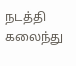நடத்தி கலைந்து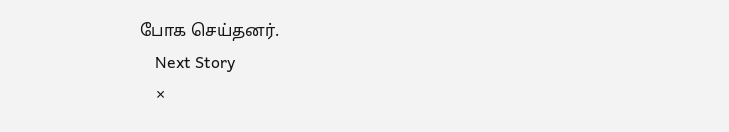போக செய்தனர்.
    Next Story
    ×